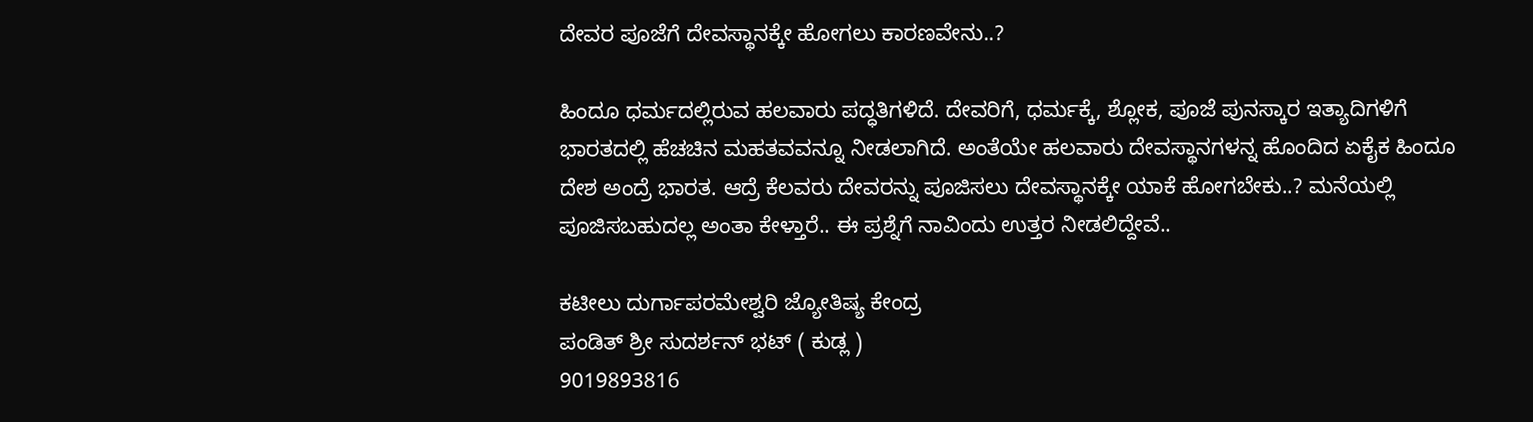ದೇವರ ಪೂಜೆಗೆ ದೇವಸ್ಥಾನಕ್ಕೇ ಹೋಗಲು ಕಾರಣವೇನು..?

ಹಿಂದೂ ಧರ್ಮದಲ್ಲಿರುವ ಹಲವಾರು ಪದ್ಧತಿಗಳಿದೆ. ದೇವರಿಗೆ, ಧರ್ಮಕ್ಕೆ, ಶ್ಲೋಕ, ಪೂಜೆ ಪುನಸ್ಕಾರ ಇತ್ಯಾದಿಗಳಿಗೆ ಭಾರತದಲ್ಲಿ ಹೆಚಚಿನ ಮಹತವವನ್ನೂ ನೀಡಲಾಗಿದೆ. ಅಂತೆಯೇ ಹಲವಾರು ದೇವಸ್ಥಾನಗಳನ್ನ ಹೊಂದಿದ ಏಕೈಕ ಹಿಂದೂ ದೇಶ ಅಂದ್ರೆ ಭಾರತ. ಆದ್ರೆ ಕೆಲವರು ದೇವರನ್ನು ಪೂಜಿಸಲು ದೇವಸ್ಥಾನಕ್ಕೇ ಯಾಕೆ ಹೋಗಬೇಕು..? ಮನೆಯಲ್ಲಿ ಪೂಜಿಸಬಹುದಲ್ಲ ಅಂತಾ ಕೇಳ್ತಾರೆ.. ಈ ಪ್ರಶ್ನೆಗೆ ನಾವಿಂದು ಉತ್ತರ ನೀಡಲಿದ್ದೇವೆ..

ಕಟೀಲು ದುರ್ಗಾಪರಮೇಶ್ವರಿ ಜ್ಯೋತಿಷ್ಯ ಕೇಂದ್ರ
ಪಂಡಿತ್ ಶ್ರೀ ಸುದರ್ಶನ್ ಭಟ್ ( ಕುಡ್ಲ )
9019893816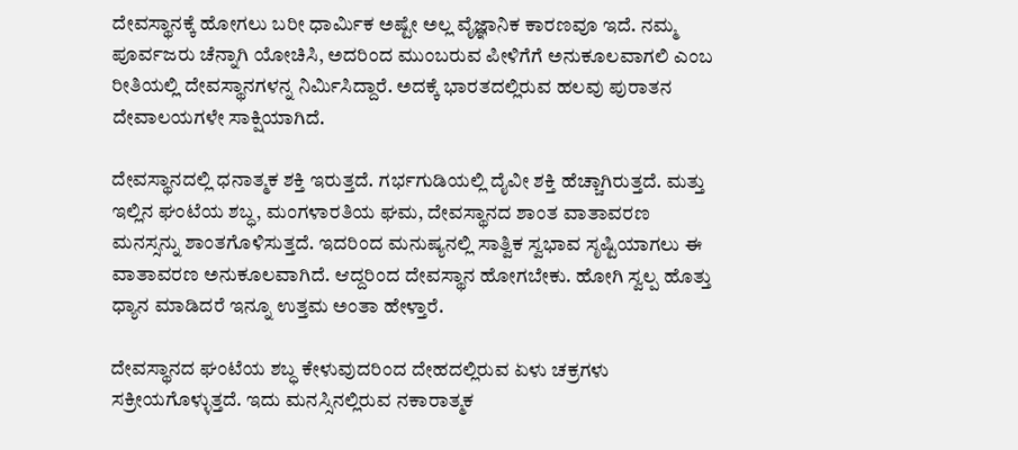ದೇವಸ್ಥಾನಕ್ಕೆ ಹೋಗಲು ಬರೀ ಧಾರ್ಮಿಕ ಅಷ್ಟೇ ಅಲ್ಲ ವೈಜ್ಞಾನಿಕ ಕಾರಣವೂ ಇದೆ. ನಮ್ಮ ಪೂರ್ವಜರು ಚೆನ್ನಾಗಿ ಯೋಚಿಸಿ, ಅದರಿಂದ ಮುಂಬರುವ ಪೀಳಿಗೆಗೆ ಅನುಕೂಲವಾಗಲಿ ಎಂಬ ರೀತಿಯಲ್ಲಿ ದೇವಸ್ಥಾನಗಳನ್ನ ನಿರ್ಮಿಸಿದ್ದಾರೆ. ಅದಕ್ಕೆ ಭಾರತದಲ್ಲಿರುವ ಹಲವು ಪುರಾತನ ದೇವಾಲಯಗಳೇ ಸಾಕ್ಷಿಯಾಗಿದೆ.

ದೇವಸ್ಥಾನದಲ್ಲಿ ಧನಾತ್ಮಕ ಶಕ್ತಿ ಇರುತ್ತದೆ. ಗರ್ಭಗುಡಿಯಲ್ಲಿ ದೈವೀ ಶಕ್ತಿ ಹೆಚ್ಚಾಗಿರುತ್ತದೆ. ಮತ್ತು ಇಲ್ಲಿನ ಘಂಟೆಯ ಶಬ್ಧ, ಮಂಗಳಾರತಿಯ ಘಮ, ದೇವಸ್ಥಾನದ ಶಾಂತ ವಾತಾವರಣ ಮನಸ್ಸನ್ನು ಶಾಂತಗೊಳಿಸುತ್ತದೆ. ಇದರಿಂದ ಮನುಷ್ಯನಲ್ಲಿ ಸಾತ್ವಿಕ ಸ್ವಭಾವ ಸೃಷ್ಟಿಯಾಗಲು ಈ ವಾತಾವರಣ ಅನುಕೂಲವಾಗಿದೆ. ಆದ್ದರಿಂದ ದೇವಸ್ಥಾನ ಹೋಗಬೇಕು. ಹೋಗಿ ಸ್ವಲ್ಪ ಹೊತ್ತು ಧ್ಯಾನ ಮಾಡಿದರೆ ಇನ್ನೂ ಉತ್ತಮ ಅಂತಾ ಹೇಳ್ತಾರೆ.

ದೇವಸ್ಥಾನದ ಘಂಟೆಯ ಶಬ್ಧ ಕೇಳುವುದರಿಂದ ದೇಹದಲ್ಲಿರುವ ಏಳು ಚಕ್ರಗಳು ಸಕ್ರೀಯಗೊಳ್ಳುತ್ತದೆ. ಇದು ಮನಸ್ಸಿನಲ್ಲಿರುವ ನಕಾರಾತ್ಮಕ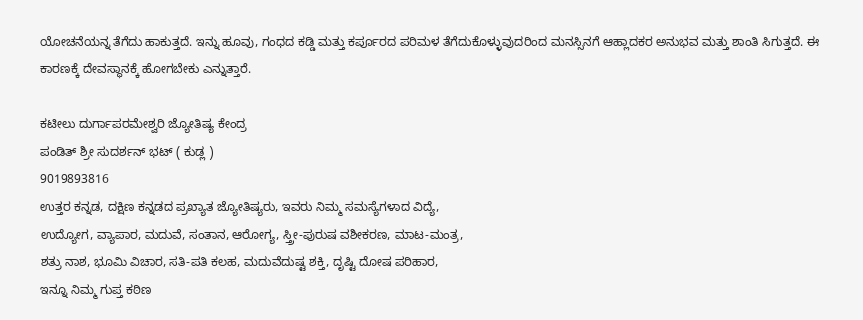ಯೋಚನೆಯನ್ನ ತೆಗೆದು ಹಾಕುತ್ತದೆ. ಇನ್ನು ಹೂವು, ಗಂಧದ ಕಡ್ಡಿ ಮತ್ತು ಕರ್ಪೂರದ ಪರಿಮಳ ತೆಗೆದುಕೊಳ್ಳುವುದರಿಂದ ಮನಸ್ಸಿನಗೆ ಆಹ್ಲಾದಕರ ಅನುಭವ ಮತ್ತು ಶಾಂತಿ ಸಿಗುತ್ತದೆ. ಈ ಕಾರಣಕ್ಕೆ ದೇವಸ್ಥಾನಕ್ಕೆ ಹೋಗಬೇಕು ಎನ್ನುತ್ತಾರೆ.

ಕಟೀಲು ದುರ್ಗಾಪರಮೇಶ್ವರಿ ಜ್ಯೋತಿಷ್ಯ ಕೇಂದ್ರ
ಪಂಡಿತ್ ಶ್ರೀ ಸುದರ್ಶನ್ ಭಟ್ ( ಕುಡ್ಲ )
9019893816
ಉತ್ತರ ಕನ್ನಡ, ದಕ್ಷಿಣ ಕನ್ನಡದ ಪ್ರಖ್ಯಾತ ಜ್ಯೋತಿಷ್ಯರು, ಇವರು ನಿಮ್ಮ ಸಮಸ್ಯೆಗಳಾದ ವಿದ್ಯೆ,
ಉದ್ಯೋಗ, ವ್ಯಾಪಾರ, ಮದುವೆ, ಸಂತಾನ, ಆರೋಗ್ಯ, ಸ್ತ್ರೀ-ಪುರುಷ ವಶೀಕರಣ, ಮಾಟ-ಮಂತ್ರ,
ಶತ್ರು ನಾಶ, ಭೂಮಿ ವಿಚಾರ, ಸತಿ-ಪತಿ ಕಲಹ, ಮದುವೆದುಷ್ಟ ಶಕ್ತಿ, ದೃಷ್ಟಿ ದೋಷ ಪರಿಹಾರ,
ಇನ್ನೂ ನಿಮ್ಮ ಗುಪ್ತ ಕಠಿಣ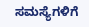ಸಮಸ್ಯೆಗಳಿಗೆ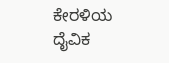ಕೇರಳಿಯ ದೈವಿಕ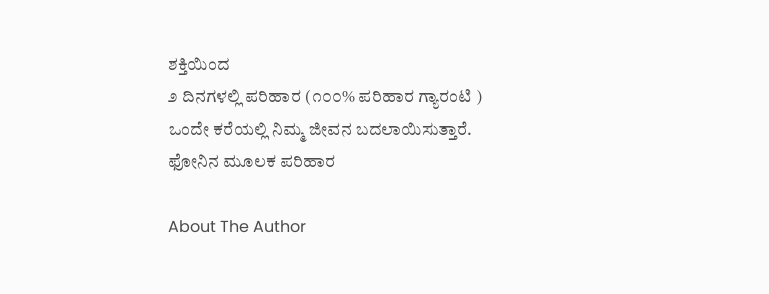ಶಕ್ತಿಯಿಂದ
೨ ದಿನಗಳಲ್ಲಿ ಪರಿಹಾರ (೧೦೦% ಪರಿಹಾರ ಗ್ಯಾರಂಟಿ )
ಒಂದೇ ಕರೆಯಲ್ಲಿ ನಿಮ್ಮ ಜೀವನ ಬದಲಾಯಿಸುತ್ತಾರೆ.
ಫೋನಿನ ಮೂಲಕ ಪರಿಹಾರ

About The Author